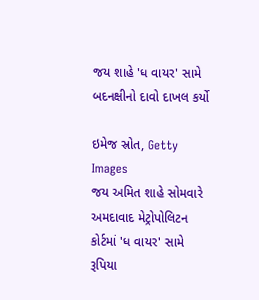જય શાહે 'ધ વાયર' સામે બદનક્ષીનો દાવો દાખલ કર્યો

ઇમેજ સ્રોત, Getty Images
જય અમિત શાહે સોમવારે અમદાવાદ મેટ્રોપોલિટન કોર્ટમાં 'ધ વાયર' સામે રૂપિયા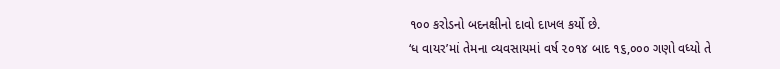૧૦૦ કરોડનો બદનક્ષીનો દાવો દાખલ કર્યો છે.
‘ધ વાયર’માં તેમના વ્યવસાયમાં વર્ષ ૨૦૧૪ બાદ ૧૬,૦૦૦ ગણો વધ્યો તે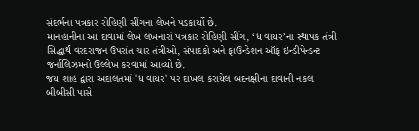સંદર્ભના પત્રકાર રોહિણી સીંગના લેખને પડકાર્યો છે.
માનહાનીના આ દાવામાં લેખ લખનારાં પત્રકાર રોહિણી સીંગ, ‘ધ વાયર’ના સ્થાપક તંત્રી સિદ્ધાર્થ વરદરાજન ઉપરાંત ચાર તંત્રીઓ, સંપાદકો અને ફાઉન્ડેશન ઑફ ઇન્ડીપેન્ડન્ટ જર્નાલિઝમનો ઉલ્લેખ કરવામાં આવ્યો છે.
જય શાહ દ્વારા અદાલતમાં 'ધ વાયર' પર દાખલ કરાયેલ બદનક્ષીના દાવાની નકલ બીબીસી પાસે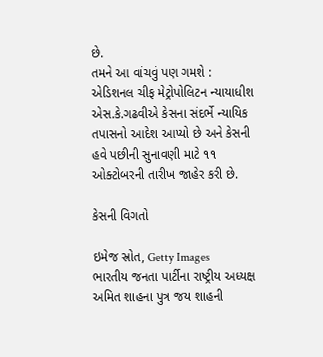છે.
તમને આ વાંચવું પણ ગમશે :
એડિશનલ ચીફ મેટ્રોપોલિટન ન્યાયાધીશ એસ.કે.ગઢવીએ કેસના સંદર્ભે ન્યાયિક તપાસનો આદેશ આપ્યો છે અને કેસની હવે પછીની સુનાવણી માટે ૧૧ ઓક્ટોબરની તારીખ જાહેર કરી છે.

કેસની વિગતો

ઇમેજ સ્રોત, Getty Images
ભારતીય જનતા પાર્ટીના રાષ્ટ્રીય અધ્યક્ષ અમિત શાહના પુત્ર જય શાહની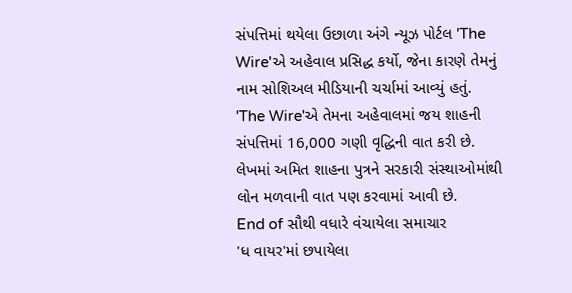સંપત્તિમાં થયેલા ઉછાળા અંગે ન્યૂઝ પોર્ટલ 'The Wire'એ અહેવાલ પ્રસિદ્ધ કર્યો, જેના કારણે તેમનું નામ સોશિઅલ મીડિયાની ચર્ચામાં આવ્યું હતું.
'The Wire'એ તેમના અહેવાલમાં જય શાહની સંપત્તિમાં 16,000 ગણી વૃદ્ધિની વાત કરી છે.
લેખમાં અમિત શાહના પુત્રને સરકારી સંસ્થાઓમાંથી લોન મળવાની વાત પણ કરવામાં આવી છે.
End of સૌથી વધારે વંચાયેલા સમાચાર
'ધ વાયર'માં છપાયેલા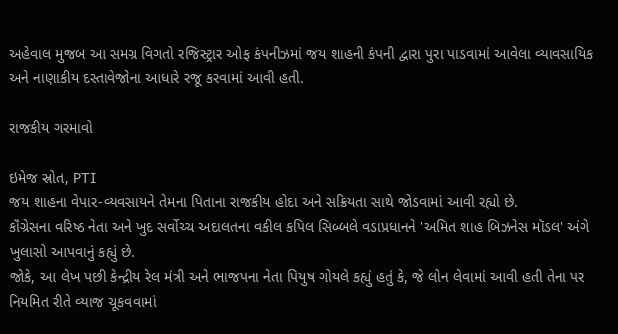અહેવાલ મુજબ આ સમગ્ર વિગતો રજિસ્ટ્રાર ઓફ કંપનીઝમાં જય શાહની કંપની દ્વારા પુરા પાડવામાં આવેલા વ્યાવસાયિક અને નાણાકીય દસ્તાવેજોના આધારે રજૂ કરવામાં આવી હતી.

રાજકીય ગરમાવો

ઇમેજ સ્રોત, PTI
જય શાહના વેપાર-વ્યવસાયને તેમના પિતાના રાજકીય હોદા અને સક્રિયતા સાથે જોડવામાં આવી રહ્યો છે.
કૉંગ્રેસના વરિષ્ઠ નેતા અને ખુદ સર્વોચ્ચ અદાલતના વકીલ કપિલ સિબ્બલે વડાપ્રધાનને 'અમિત શાહ બિઝનેસ મૉડલ' અંગે ખુલાસો આપવાનું કહ્યું છે.
જોકે, આ લેખ પછી કેન્દ્રીય રેલ મંત્રી અને ભાજપના નેતા પિયુષ ગોયલે કહ્યું હતું કે, જે લોન લેવામાં આવી હતી તેના પર નિયમિત રીતે વ્યાજ ચૂકવવામાં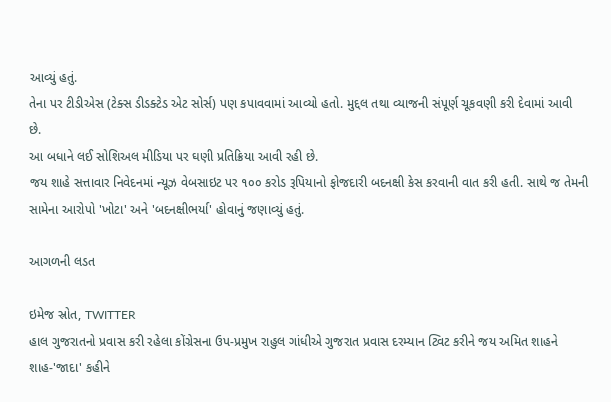આવ્યું હતું.
તેના પર ટીડીએસ (ટેક્સ ડીડક્ટેડ એટ સોર્સ) પણ કપાવવામાં આવ્યો હતો. મુદ્દલ તથા વ્યાજની સંપૂર્ણ ચૂકવણી કરી દેવામાં આવી છે.
આ બધાને લઈ સોશિઅલ મીડિયા પર ઘણી પ્રતિક્રિયા આવી રહી છે.
જય શાહે સત્તાવાર નિવેદનમાં ન્યૂઝ વેબસાઇટ પર ૧૦૦ કરોડ રૂપિયાનો ફોજદારી બદનક્ષી કેસ કરવાની વાત કરી હતી. સાથે જ તેમની સામેના આરોપો 'ખોટા' અને 'બદનક્ષીભર્યા' હોવાનું જણાવ્યું હતું.

આગળની લડત

ઇમેજ સ્રોત, TWITTER
હાલ ગુજરાતનો પ્રવાસ કરી રહેલા કોંગ્રેસના ઉપ-પ્રમુખ રાહુલ ગાંધીએ ગુજરાત પ્રવાસ દરમ્યાન ટ્વિટ કરીને જય અમિત શાહને શાહ-'જાદા' કહીને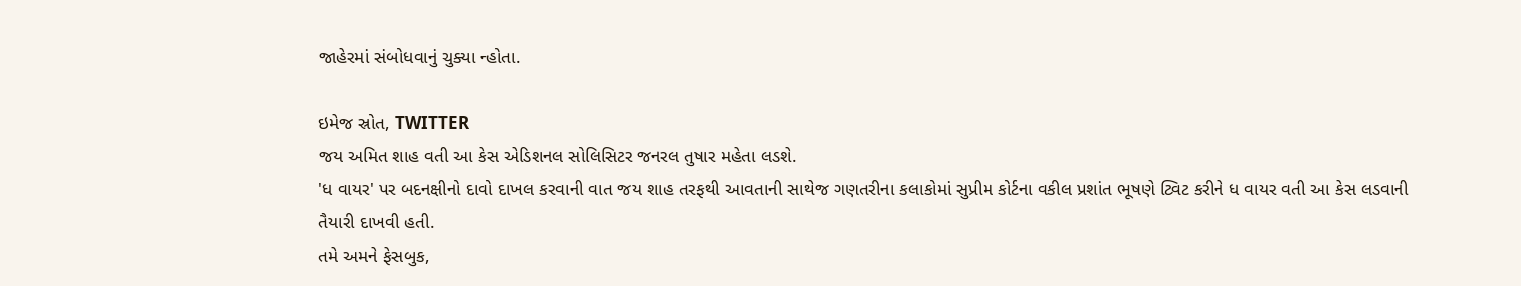જાહેરમાં સંબોધવાનું ચુક્યા ન્હોતા.

ઇમેજ સ્રોત, TWITTER
જય અમિત શાહ વતી આ કેસ એડિશનલ સોલિસિટર જનરલ તુષાર મહેતા લડશે.
'ધ વાયર' પર બદનક્ષીનો દાવો દાખલ કરવાની વાત જય શાહ તરફથી આવતાની સાથેજ ગણતરીના કલાકોમાં સુપ્રીમ કોર્ટના વકીલ પ્રશાંત ભૂષણે ટ્વિટ કરીને ધ વાયર વતી આ કેસ લડવાની તૈયારી દાખવી હતી.
તમે અમને ફેસબુક,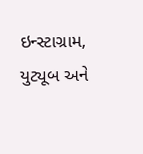ઇન્સ્ટાગ્રામ, યુટ્યૂબ અને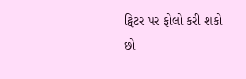ટ્વિટર પર ફોલો કરી શકો છો